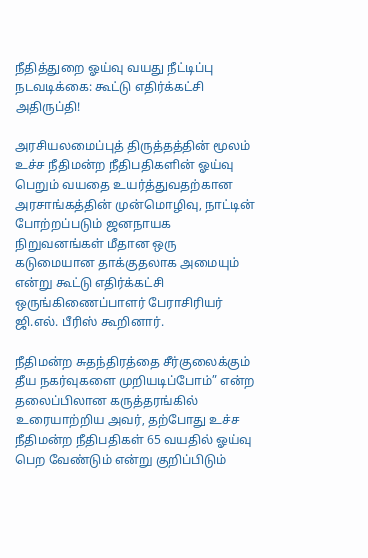நீதித்துறை ஓய்வு வயது நீட்டிப்பு நடவடிக்கை: கூட்டு எதிர்க்கட்சி அதிருப்தி!

அரசியலமைப்புத் திருத்தத்தின் மூலம் உச்ச நீதிமன்ற நீதிபதிகளின் ஓய்வு பெறும் வயதை உயர்த்துவதற்கான அரசாங்கத்தின் முன்மொழிவு, நாட்டின் போற்றப்படும் ஜனநாயக நிறுவனங்கள் மீதான ஒரு கடுமையான தாக்குதலாக அமையும் என்று கூட்டு எதிர்க்கட்சி ஒருங்கிணைப்பாளர் பேராசிரியர் ஜி.எல். பீரிஸ் கூறினார்.

நீதிமன்ற சுதந்திரத்தை சீர்குலைக்கும் தீய நகர்வுகளை முறியடிப்போம்” என்ற தலைப்பிலான கருத்தரங்கில் உரையாற்றிய அவர், தற்போது உச்ச நீதிமன்ற நீதிபதிகள் 65 வயதில் ஓய்வு பெற வேண்டும் என்று குறிப்பிடும்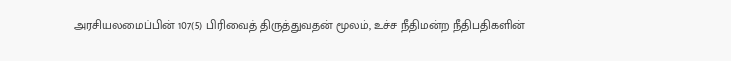அரசியலமைப்பின் 107(5) பிரிவைத் திருத்துவதன் மூலம், உச்ச நீதிமன்ற நீதிபதிகளின்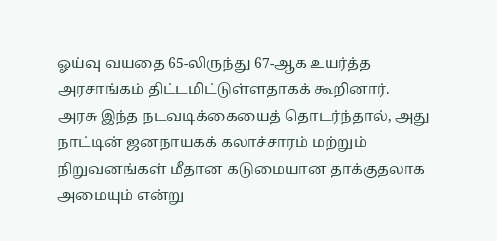ஓய்வு வயதை 65-லிருந்து 67-ஆக உயர்த்த அரசாங்கம் திட்டமிட்டுள்ளதாகக் கூறினார்.
அரசு இந்த நடவடிக்கையைத் தொடர்ந்தால், அது நாட்டின் ஜனநாயகக் கலாச்சாரம் மற்றும் நிறுவனங்கள் மீதான கடுமையான தாக்குதலாக அமையும் என்று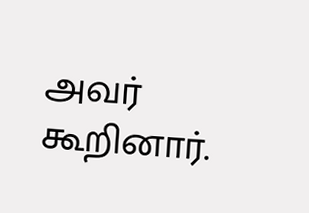அவர் கூறினார்.